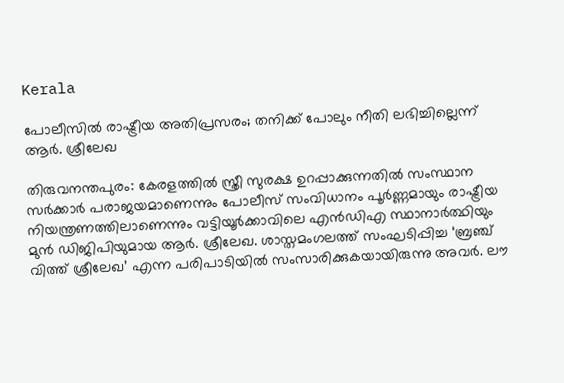Kerala

പോലീസിൽ രാഷ്ട്രീയ അതിപ്രസരം; തനിക്ക് പോലും നീതി ലഭിച്ചില്ലെന്ന് ആർ. ശ്രീലേഖ

തിരുവനന്തപുരം: കേരളത്തിൽ സ്ത്രീ സുരക്ഷ ഉറപ്പാക്കുന്നതിൽ സംസ്ഥാന സർക്കാർ പരാജയമാണെന്നും പോലീസ് സംവിധാനം പൂർണ്ണമായും രാഷ്ട്രീയ നിയന്ത്രണത്തിലാണെന്നും വട്ടിയൂർക്കാവിലെ എൻഡിഎ സ്ഥാനാർത്ഥിയും മുൻ ഡിജിപിയുമായ ആർ. ശ്രീലേഖ. ശാസ്തമംഗലത്ത് സംഘടിപ്പിച്ച ‘ബ്രഞ്ച് വിത്ത് ശ്രീലേഖ’ എന്ന പരിപാടിയിൽ സംസാരിക്കുകയായിരുന്നു അവർ. ലൗ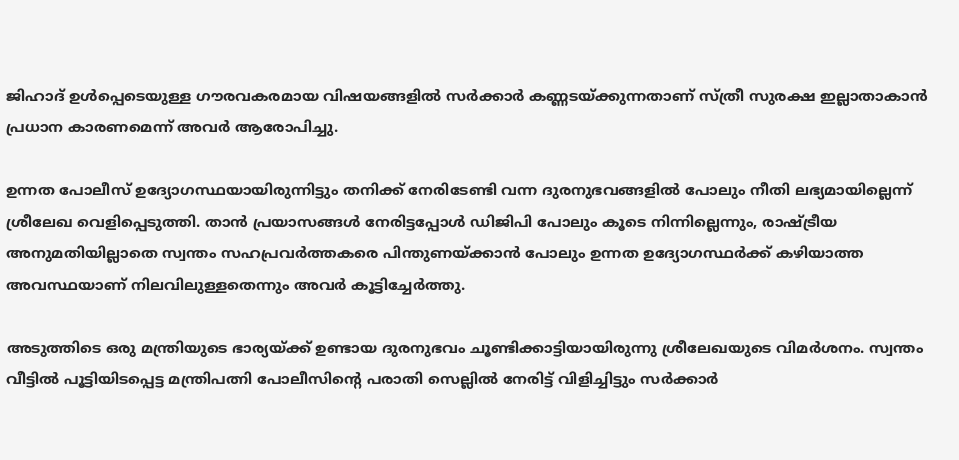ജിഹാദ് ഉൾപ്പെടെയുള്ള ഗൗരവകരമായ വിഷയങ്ങളിൽ സർക്കാർ കണ്ണടയ്ക്കുന്നതാണ് സ്ത്രീ സുരക്ഷ ഇല്ലാതാകാൻ പ്രധാന കാരണമെന്ന് അവർ ആരോപിച്ചു.

ഉന്നത പോലീസ് ഉദ്യോഗസ്ഥയായിരുന്നിട്ടും തനിക്ക് നേരിടേണ്ടി വന്ന ദുരനുഭവങ്ങളിൽ പോലും നീതി ലഭ്യമായില്ലെന്ന് ശ്രീലേഖ വെളിപ്പെടുത്തി. താൻ പ്രയാസങ്ങൾ നേരിട്ടപ്പോൾ ഡിജിപി പോലും കൂടെ നിന്നില്ലെന്നും, രാഷ്ട്രീയ അനുമതിയില്ലാതെ സ്വന്തം സഹപ്രവർത്തകരെ പിന്തുണയ്ക്കാൻ പോലും ഉന്നത ഉദ്യോഗസ്ഥർക്ക് കഴിയാത്ത അവസ്ഥയാണ് നിലവിലുള്ളതെന്നും അവർ കൂട്ടിച്ചേർത്തു.

അടുത്തിടെ ഒരു മന്ത്രിയുടെ ഭാര്യയ്ക്ക് ഉണ്ടായ ദുരനുഭവം ചൂണ്ടിക്കാട്ടിയായിരുന്നു ശ്രീലേഖയുടെ വിമർശനം. സ്വന്തം വീട്ടിൽ പൂട്ടിയിടപ്പെട്ട മന്ത്രിപത്നി പോലീസിന്റെ പരാതി സെല്ലിൽ നേരിട്ട് വിളിച്ചിട്ടും സർക്കാർ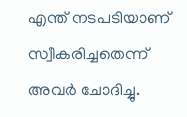എന്ത് നടപടിയാണ് സ്വീകരിച്ചതെന്ന് അവർ ചോദിച്ചു.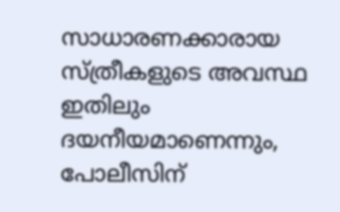സാധാരണക്കാരായ സ്ത്രീകളുടെ അവസ്ഥ ഇതിലും ദയനീയമാണെന്നും, പോലീസിന്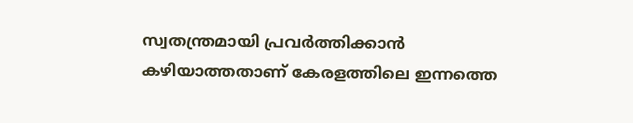സ്വതന്ത്രമായി പ്രവർത്തിക്കാൻ കഴിയാത്തതാണ് കേരളത്തിലെ ഇന്നത്തെ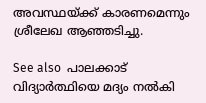അവസ്ഥയ്ക്ക് കാരണമെന്നും ശ്രീലേഖ ആഞ്ഞടിച്ചു.

See also  പാലക്കാട് വിദ്യാർത്ഥിയെ മദ്യം നൽകി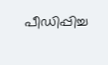പീഡിപ്പിച്ച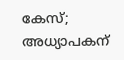കേസ്; അധ്യാപകന്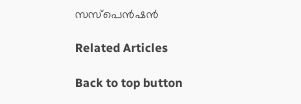സസ്പെൻഷൻ

Related Articles

Back to top button